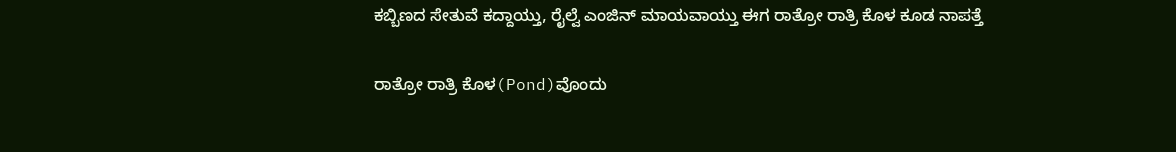ಕಬ್ಬಿಣದ ಸೇತುವೆ ಕದ್ದಾಯ್ತು, ರೈಲ್ವೆ ಎಂಜಿನ್ ಮಾಯವಾಯ್ತು ಈಗ ರಾತ್ರೋ ರಾತ್ರಿ ಕೊಳ ಕೂಡ ನಾಪತ್ತೆ

ರಾತ್ರೋ ರಾತ್ರಿ ಕೊಳ(Pond)ವೊಂದು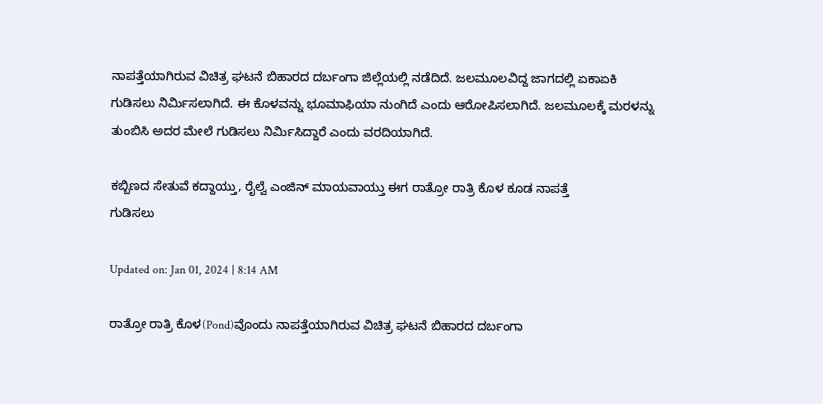ನಾಪತ್ತೆಯಾಗಿರುವ ವಿಚಿತ್ರ ಘಟನೆ ಬಿಹಾರದ ದರ್ಬಂಗಾ ಜಿಲ್ಲೆಯಲ್ಲಿ ನಡೆದಿದೆ. ಜಲಮೂಲವಿದ್ದ ಜಾಗದಲ್ಲಿ ಏಕಾಏಕಿ ಗುಡಿಸಲು ನಿರ್ಮಿಸಲಾಗಿದೆ. ಈ ಕೊಳವನ್ನು ಭೂಮಾಫಿಯಾ ನುಂಗಿದೆ ಎಂದು ಆರೋಪಿಸಲಾಗಿದೆ. ಜಲಮೂಲಕ್ಕೆ ಮರಳನ್ನು ತುಂಬಿಸಿ ಅದರ ಮೇಲೆ ಗುಡಿಸಲು ನಿರ್ಮಿಸಿದ್ದಾರೆ ಎಂದು ವರದಿಯಾಗಿದೆ.

ಕಬ್ಬಿಣದ ಸೇತುವೆ ಕದ್ದಾಯ್ತು, ರೈಲ್ವೆ ಎಂಜಿನ್ ಮಾಯವಾಯ್ತು ಈಗ ರಾತ್ರೋ ರಾತ್ರಿ ಕೊಳ ಕೂಡ ನಾಪತ್ತೆ
ಗುಡಿಸಲು

Updated on: Jan 01, 2024 | 8:14 AM

ರಾತ್ರೋ ರಾತ್ರಿ ಕೊಳ(Pond)ವೊಂದು ನಾಪತ್ತೆಯಾಗಿರುವ ವಿಚಿತ್ರ ಘಟನೆ ಬಿಹಾರದ ದರ್ಬಂಗಾ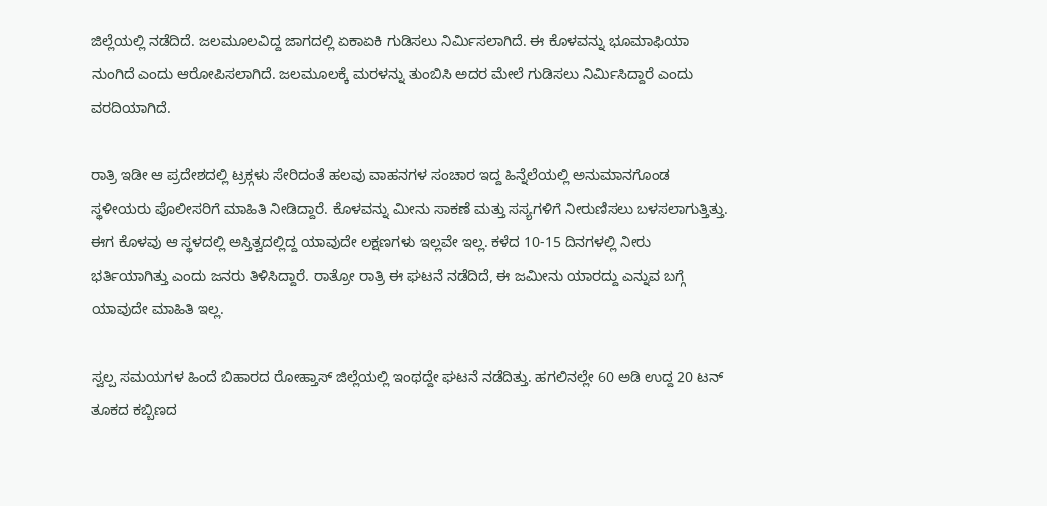ಜಿಲ್ಲೆಯಲ್ಲಿ ನಡೆದಿದೆ. ಜಲಮೂಲವಿದ್ದ ಜಾಗದಲ್ಲಿ ಏಕಾಏಕಿ ಗುಡಿಸಲು ನಿರ್ಮಿಸಲಾಗಿದೆ. ಈ ಕೊಳವನ್ನು ಭೂಮಾಫಿಯಾ ನುಂಗಿದೆ ಎಂದು ಆರೋಪಿಸಲಾಗಿದೆ. ಜಲಮೂಲಕ್ಕೆ ಮರಳನ್ನು ತುಂಬಿಸಿ ಅದರ ಮೇಲೆ ಗುಡಿಸಲು ನಿರ್ಮಿಸಿದ್ದಾರೆ ಎಂದು ವರದಿಯಾಗಿದೆ.

ರಾತ್ರಿ ಇಡೀ ಆ ಪ್ರದೇಶದಲ್ಲಿ ಟ್ರಕ್ಗಳು ಸೇರಿದಂತೆ ಹಲವು ವಾಹನಗಳ ಸಂಚಾರ ಇದ್ದ ಹಿನ್ನೆಲೆಯಲ್ಲಿ ಅನುಮಾನಗೊಂಡ ಸ್ಥಳೀಯರು ಪೊಲೀಸರಿಗೆ ಮಾಹಿತಿ ನೀಡಿದ್ದಾರೆ. ಕೊಳವನ್ನು ಮೀನು ಸಾಕಣೆ ಮತ್ತು ಸಸ್ಯಗಳಿಗೆ ನೀರುಣಿಸಲು ಬಳಸಲಾಗುತ್ತಿತ್ತು. ಈಗ ಕೊಳವು ಆ ಸ್ಥಳದಲ್ಲಿ ಅಸ್ತಿತ್ವದಲ್ಲಿದ್ದ ಯಾವುದೇ ಲಕ್ಷಣಗಳು ಇಲ್ಲವೇ ಇಲ್ಲ. ಕಳೆದ 10-15 ದಿನಗಳಲ್ಲಿ ನೀರು ಭರ್ತಿಯಾಗಿತ್ತು ಎಂದು ಜನರು ತಿಳಿಸಿದ್ದಾರೆ. ರಾತ್ರೋ ರಾತ್ರಿ ಈ ಘಟನೆ ನಡೆದಿದೆ, ಈ ಜಮೀನು ಯಾರದ್ದು ಎನ್ನುವ ಬಗ್ಗೆ ಯಾವುದೇ ಮಾಹಿತಿ ಇಲ್ಲ.

ಸ್ವಲ್ಪ ಸಮಯಗಳ ಹಿಂದೆ ಬಿಹಾರದ ರೋಹ್ತಾಸ್ ಜಿಲ್ಲೆಯಲ್ಲಿ ಇಂಥದ್ದೇ ಘಟನೆ ನಡೆದಿತ್ತು. ಹಗಲಿನಲ್ಲೇ 60 ಅಡಿ ಉದ್ದ 20 ಟನ್ ತೂಕದ ಕಬ್ಬಿಣದ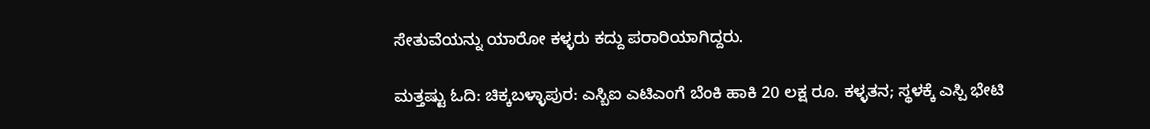ಸೇತುವೆಯನ್ನು ಯಾರೋ ಕಳ್ಳರು ಕದ್ದು ಪರಾರಿಯಾಗಿದ್ದರು.

ಮತ್ತಷ್ಟು ಓದಿ: ಚಿಕ್ಕಬಳ್ಳಾಪುರ: ಎಸ್ಬಿಐ ಎಟಿಎಂಗೆ ಬೆಂಕಿ ಹಾಕಿ 20 ಲಕ್ಷ ರೂ. ಕಳ್ಳತನ; ಸ್ಥಳಕ್ಕೆ ಎಸ್ಪಿ ಭೇಟಿ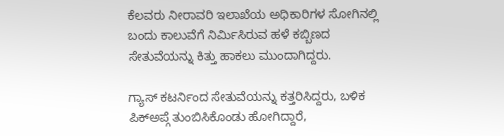ಕೆಲವರು ನೀರಾವರಿ ಇಲಾಖೆಯ ಅಧಿಕಾರಿಗಳ ಸೋಗಿನಲ್ಲಿ ಬಂದು ಕಾಲುವೆಗೆ ನಿರ್ಮಿಸಿರುವ ಹಳೆ ಕಬ್ಬಿಣದ ಸೇತುವೆಯನ್ನು ಕಿತ್ತು ಹಾಕಲು ಮುಂದಾಗಿದ್ದರು.

ಗ್ಯಾಸ್ ಕಟರ್ನಿಂದ ಸೇತುವೆಯನ್ನು ಕತ್ತರಿಸಿದ್ದರು, ಬಳಿಕ ಪಿಕ್ಅಪ್ಗೆ ತುಂಬಿಸಿಕೊಂಡು ಹೋಗಿದ್ದಾರೆ,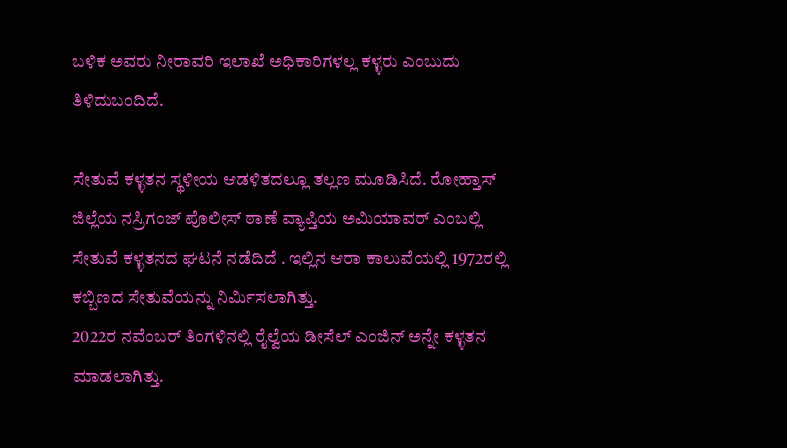ಬಳಿಕ ಅವರು ನೀರಾವರಿ ಇಲಾಖೆ ಅಧಿಕಾರಿಗಳಲ್ಲ ಕಳ್ಳರು ಎಂಬುದು ತಿಳಿದುಬಂದಿದೆ.

ಸೇತುವೆ ಕಳ್ಳತನ ಸ್ಥಳೀಯ ಆಡಳಿತದಲ್ಲೂ ತಲ್ಲಣ ಮೂಡಿಸಿದೆ. ರೋಹ್ತಾಸ್ ಜಿಲ್ಲೆಯ ನಸ್ರಿಗಂಜ್ ಪೊಲೀಸ್ ಠಾಣೆ ವ್ಯಾಪ್ತಿಯ ಅಮಿಯಾವರ್ ಎಂಬಲ್ಲಿ ಸೇತುವೆ ಕಳ್ಳತನದ ಘಟನೆ ನಡೆದಿದೆ . ಇಲ್ಲಿನ ಆರಾ ಕಾಲುವೆಯಲ್ಲಿ 1972ರಲ್ಲಿ ಕಬ್ಬಿಣದ ಸೇತುವೆಯನ್ನು ನಿರ್ಮಿಸಲಾಗಿತ್ತು.
2022ರ ನವೆಂಬರ್ ತಿಂಗಳಿನಲ್ಲಿ ರೈಲ್ವೆಯ ಡೀಸೆಲ್ ಎಂಜಿನ್ ಅನ್ನೇ ಕಳ್ಳತನ ಮಾಡಲಾಗಿತ್ತು.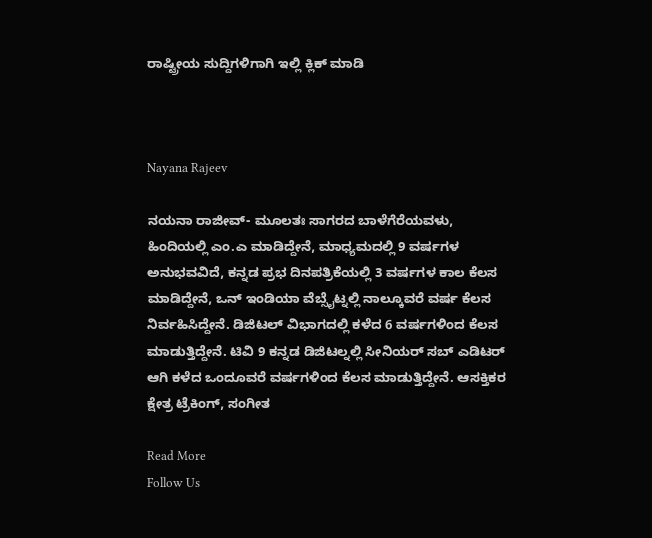ರಾಷ್ಟ್ರೀಯ ಸುದ್ದಿಗಳಿಗಾಗಿ ಇಲ್ಲಿ ಕ್ಲಿಕ್ ಮಾಡಿ



Nayana Rajeev

ನಯನಾ ರಾಜೀವ್- ಮೂಲತಃ ಸಾಗರದ ಬಾಳೆಗೆರೆಯವಳು, ಹಿಂದಿಯಲ್ಲಿ ಎಂ.ಎ ಮಾಡಿದ್ದೇನೆ, ಮಾಧ್ಯಮದಲ್ಲಿ 9 ವರ್ಷಗಳ ಅನುಭವವಿದೆ, ಕನ್ನಡ ಪ್ರಭ ದಿನಪತ್ರಿಕೆಯಲ್ಲಿ 3 ವರ್ಷಗಳ ಕಾಲ ಕೆಲಸ ಮಾಡಿದ್ದೇನೆ, ಒನ್ ಇಂಡಿಯಾ ವೆಬ್ಸೈಟ್ನಲ್ಲಿ ನಾಲ್ಕೂವರೆ ವರ್ಷ ಕೆಲಸ ನಿರ್ವಹಿಸಿದ್ದೇನೆ. ಡಿಜಿಟಲ್ ವಿಭಾಗದಲ್ಲಿ ಕಳೆದ 6 ವರ್ಷಗಳಿಂದ ಕೆಲಸ ಮಾಡುತ್ತಿದ್ದೇನೆ. ಟಿವಿ 9 ಕನ್ನಡ ಡಿಜಿಟಲ್ನಲ್ಲಿ ಸೀನಿಯರ್ ಸಬ್ ಎಡಿಟರ್ ಆಗಿ ಕಳೆದ ಒಂದೂವರೆ ವರ್ಷಗಳಿಂದ ಕೆಲಸ ಮಾಡುತ್ತಿದ್ದೇನೆ. ಆಸಕ್ತಿಕರ ಕ್ಷೇತ್ರ ಟ್ರೆಕಿಂಗ್, ಸಂಗೀತ

Read More
Follow Us